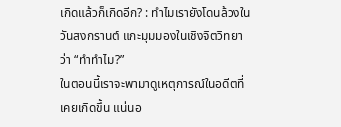เกิดแล้วก็เกิดอีก? : ทำไมเรายังโดนล้วงในวันสงกรานต์ แกะมุมมองในเชิงจิตวิทยาว่า “ทำทำไม?”
ในตอนนี้เราจะพามาดูเหตุการณ์ในอดีตที่เคยเกิดขึ้น แน่นอ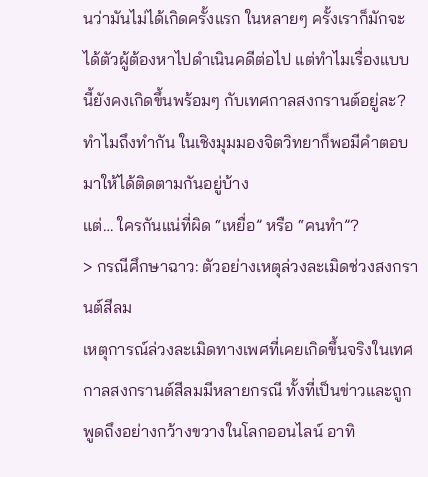นว่ามันไม่ได้เกิดครั้งแรก ในหลายๆ ครั้งเราก็มักจะได้ตัวผู้ต้องหาไปดำเนินคดีต่อไป แต่ทำไมเรื่องแบบนี้ยังคงเกิดขึ้นพร้อมๆ กับเทศกาลสงกรานต์อยู่ละ? ทำไมถึงทำกัน ในเชิงมุมมองจิตวิทยาก็พอมีคำตอบมาให้ได้ติดตามกันอยู่บ้าง
แต่… ใครกันแน่ที่ผิด “เหยื่อ” หรือ “คนทำ”?
> กรณีศึกษาฉาว: ตัวอย่างเหตุล่วงละเมิดช่วงสงกรานต์สีลม
เหตุการณ์ล่วงละเมิดทางเพศที่เคยเกิดขึ้นจริงในเทศกาลสงกรานต์สีลมมีหลายกรณี ทั้งที่เป็นข่าวและถูกพูดถึงอย่างกว้างขวางในโลกออนไลน์ อาทิ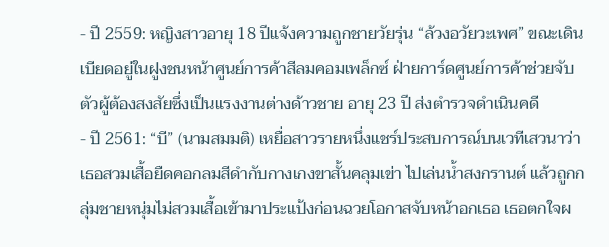- ปี 2559: หญิงสาวอายุ 18 ปีแจ้งความถูกชายวัยรุ่น “ล้วงอวัยวะเพศ” ขณะเดินเบียดอยู่ในฝูงชนหน้าศูนย์การค้าสีลมคอมเพล็กซ์ ฝ่ายการ์ดศูนย์การค้าช่วยจับตัวผู้ต้องสงสัยซึ่งเป็นแรงงานต่างด้าวชาย อายุ 23 ปี ส่งตำรวจดำเนินคดี
- ปี 2561: “บี” (นามสมมติ) เหยื่อสาวรายหนึ่งแชร์ประสบการณ์บนเวทีเสวนาว่า เธอสวมเสื้อยืดคอกลมสีดำกับกางเกงขาสั้นคลุมเข่า ไปเล่นน้ำสงกรานต์ แล้วถูกกลุ่มชายหนุ่มไม่สวมเสื้อเข้ามาประแป้งก่อนฉวยโอกาสจับหน้าอกเธอ เธอตกใจผ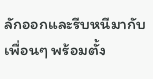ลักออกและรีบหนีมากับเพื่อนๆ พร้อมตั้ง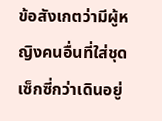ข้อสังเกตว่ามีผู้หญิงคนอื่นที่ใส่ชุดเซ็กซี่กว่าเดินอยู่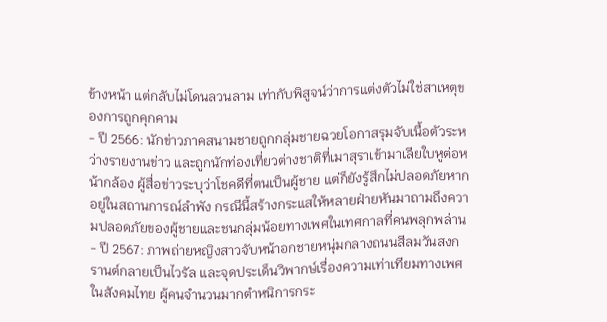ข้างหน้า แต่กลับไม่โดนลวนลาม เท่ากับพิสูจน์ว่าการแต่งตัวไม่ใช่สาเหตุของการถูกคุกคาม
- ปี 2566: นักข่าวภาคสนามชายถูกกลุ่มชายฉวยโอกาสรุมจับเนื้อตัวระหว่างรายงานข่าว และถูกนักท่องเที่ยวต่างชาติที่เมาสุราเข้ามาเลียใบหูต่อหน้ากล้อง ผู้สื่อข่าวระบุว่าโชคดีที่ตนเป็นผู้ชาย แต่ก็ยังรู้สึกไม่ปลอดภัยหากอยู่ในสถานการณ์ลำพัง กรณีนี้สร้างกระแสให้หลายฝ่ายหันมาถามถึงความปลอดภัยของผู้ชายและชนกลุ่มน้อยทางเพศในเทศกาลที่คนพลุกพล่าน
- ปี 2567: ภาพถ่ายหญิงสาวจับหน้าอกชายหนุ่มกลางถนนสีลมวันสงกรานต์กลายเป็นไวรัล และจุดประเด็นวิพากษ์เรื่องความเท่าเทียมทางเพศในสังคมไทย ผู้คนจำนวนมากตำหนิการกระ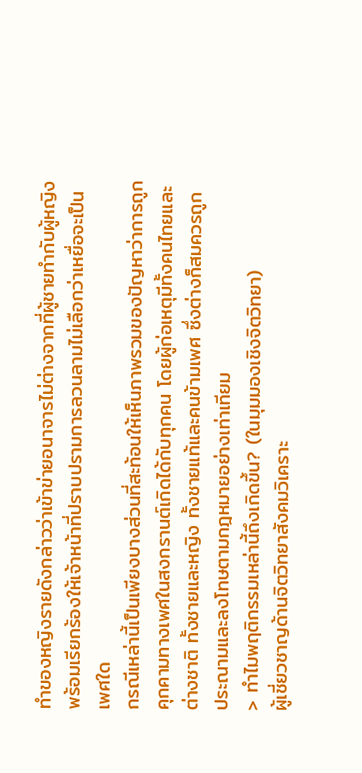ทำของหญิงรายดังกล่าวว่าเข้าข่ายอนาจารไม่ต่างจากที่ผู้ชายทำกับผู้หญิง พร้อมเรียกร้องให้เจ้าหน้าที่ปราบปรามการลวนลามไม่เลือกว่าเหยื่อจะเป็นเพศใด
กรณีเหล่านี้เป็นเพียงบางส่วนที่สะท้อนให้เห็นภาพรวมของปัญหาว่าการถูกคุกคามทางเพศในสงกรานต์เกิดได้กับทุกคน โดยผู้ก่อเหตุมีทั้งคนไทยและต่างชาติ ทั้งชายและหญิง ทั้งชายแท้และคนข้ามเพศ ซึ่งต่างก็สมควรถูกประณามและลงโทษตามกฎหมายอย่างเท่าเทียม
> ทำไมพฤติกรรมเหล่านี้ถึงเกิดขึ้น? (ในมุมมองเชิงจิตวิทยา)
ผู้เชี่ยวชาญด้านจิตวิทยาสังคมวิเคราะ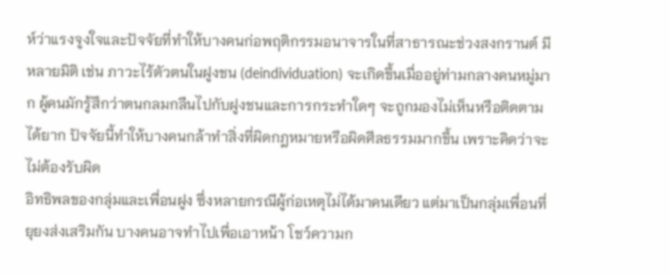ห์ว่าแรงจูงใจและปัจจัยที่ทำให้บางคนก่อพฤติกรรมอนาจารในที่สาธารณะช่วงสงกรานต์ มีหลายมิติ เช่น ภาวะไร้ตัวตนในฝูงชน (deindividuation) จะเกิดขึ้นเมื่ออยู่ท่ามกลางคนหมู่มาก ผู้คนมักรู้สึกว่าตนกลมกลืนไปกับฝูงชนและการกระทำใดๆ จะถูกมองไม่เห็นหรือติดตามได้ยาก ปัจจัยนี้ทำให้บางคนกล้าทำสิ่งที่ผิดกฎหมายหรือผิดศีลธรรมมากขึ้น เพราะคิดว่าจะไม่ต้องรับผิด
อิทธิพลของกลุ่มและเพื่อนฝูง ซึ่งหลายกรณีผู้ก่อเหตุไม่ได้มาคนเดียว แต่มาเป็นกลุ่มเพื่อนที่ยุยงส่งเสริมกัน บางคนอาจทำไปเพื่อเอาหน้า โชว์ความก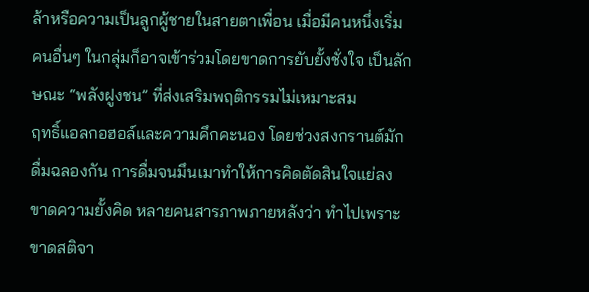ล้าหรือความเป็นลูกผู้ชายในสายตาเพื่อน เมื่อมีคนหนึ่งเริ่ม คนอื่นๆ ในกลุ่มก็อาจเข้าร่วมโดยขาดการยับยั้งชั่งใจ เป็นลักษณะ “พลังฝูงชน” ที่ส่งเสริมพฤติกรรมไม่เหมาะสม
ฤทธิ์แอลกอฮอล์และความคึกคะนอง โดยช่วงสงกรานต์มักดื่มฉลองกัน การดื่มจนมึนเมาทำให้การคิดตัดสินใจแย่ลง ขาดความยั้งคิด หลายคนสารภาพภายหลังว่า ทำไปเพราะขาดสติจา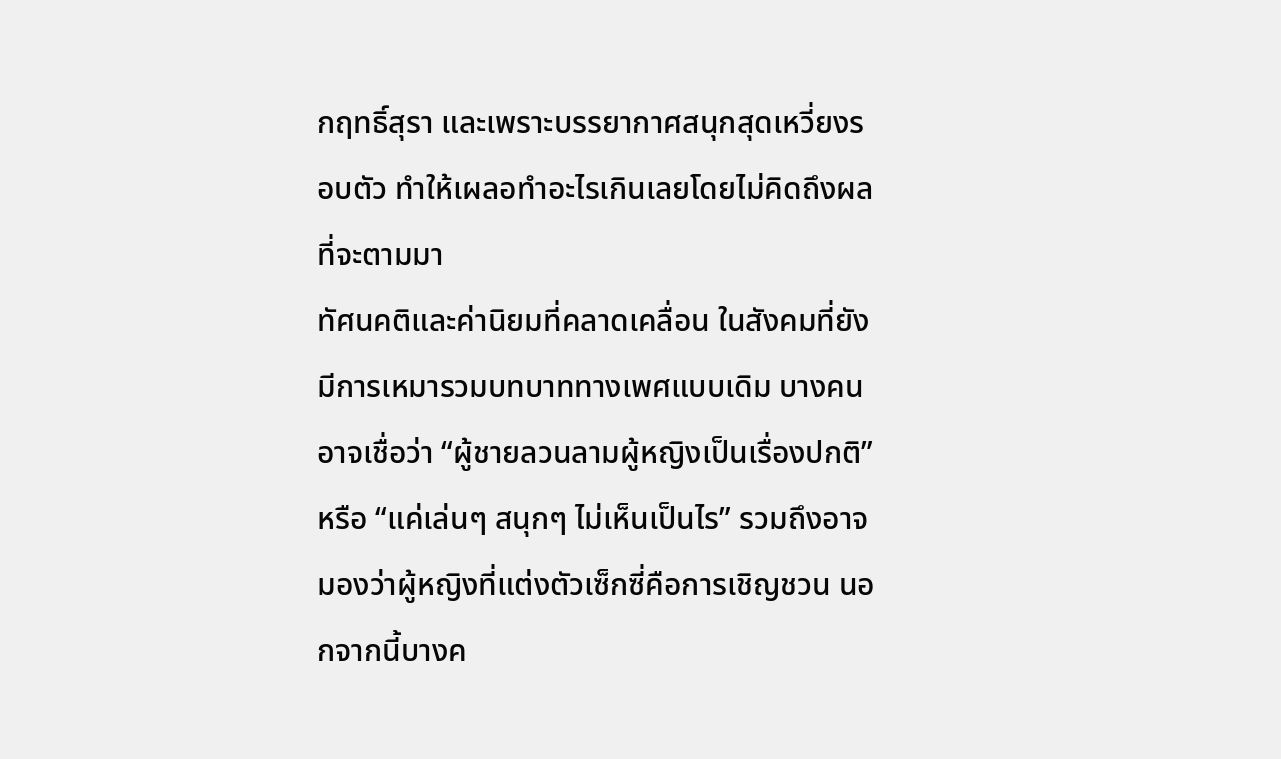กฤทธิ์สุรา และเพราะบรรยากาศสนุกสุดเหวี่ยงรอบตัว ทำให้เผลอทำอะไรเกินเลยโดยไม่คิดถึงผลที่จะตามมา
ทัศนคติและค่านิยมที่คลาดเคลื่อน ในสังคมที่ยังมีการเหมารวมบทบาททางเพศแบบเดิม บางคนอาจเชื่อว่า “ผู้ชายลวนลามผู้หญิงเป็นเรื่องปกติ” หรือ “แค่เล่นๆ สนุกๆ ไม่เห็นเป็นไร” รวมถึงอาจมองว่าผู้หญิงที่แต่งตัวเซ็กซี่คือการเชิญชวน นอกจากนี้บางค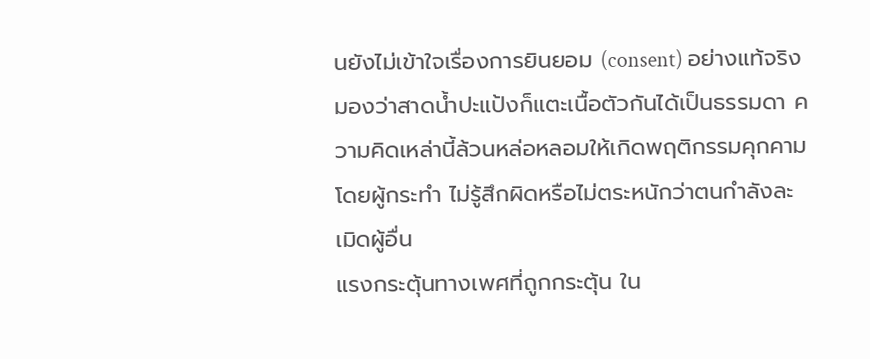นยังไม่เข้าใจเรื่องการยินยอม (consent) อย่างแท้จริง มองว่าสาดน้ำปะแป้งก็แตะเนื้อตัวกันได้เป็นธรรมดา ความคิดเหล่านี้ล้วนหล่อหลอมให้เกิดพฤติกรรมคุกคามโดยผู้กระทำ ไม่รู้สึกผิดหรือไม่ตระหนักว่าตนกำลังละเมิดผู้อื่น
แรงกระตุ้นทางเพศที่ถูกกระตุ้น ใน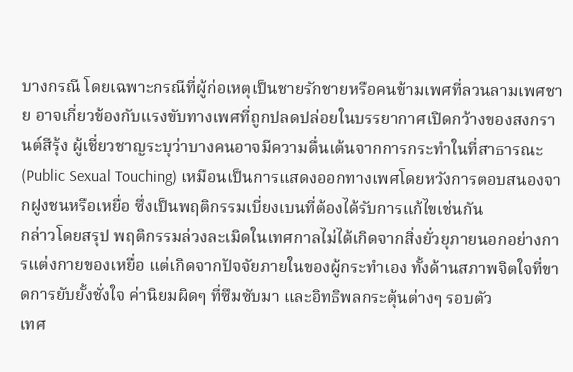บางกรณี โดยเฉพาะกรณีที่ผู้ก่อเหตุเป็นชายรักชายหรือคนข้ามเพศที่ลวนลามเพศชาย อาจเกี่ยวข้องกับแรงขับทางเพศที่ถูกปลดปล่อยในบรรยากาศเปิดกว้างของสงกรานต์สีรุ้ง ผู้เชี่ยวชาญระบุว่าบางคนอาจมีความตื่นเต้นจากการกระทำในที่สาธารณะ (Public Sexual Touching) เหมือนเป็นการแสดงออกทางเพศโดยหวังการตอบสนองจากฝูงชนหรือเหยื่อ ซึ่งเป็นพฤติกรรมเบี่ยงเบนที่ต้องได้รับการแก้ไขเช่นกัน
กล่าวโดยสรุป พฤติกรรมล่วงละเมิดในเทศกาลไม่ได้เกิดจากสิ่งยั่วยุภายนอกอย่างการแต่งกายของเหยื่อ แต่เกิดจากปัจจัยภายในของผู้กระทำเอง ทั้งด้านสภาพจิตใจที่ขาดการยับยั้งชั่งใจ ค่านิยมผิดๆ ที่ซึมซับมา และอิทธิพลกระตุ้นต่างๆ รอบตัว
เทศ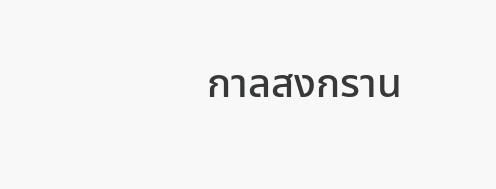กาลสงกราน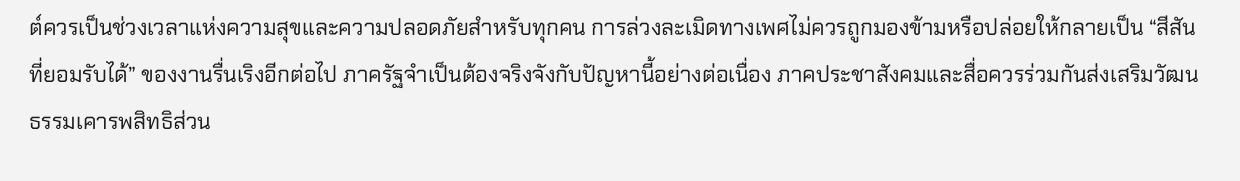ต์ควรเป็นช่วงเวลาแห่งความสุขและความปลอดภัยสำหรับทุกคน การล่วงละเมิดทางเพศไม่ควรถูกมองข้ามหรือปล่อยให้กลายเป็น “สีสันที่ยอมรับได้” ของงานรื่นเริงอีกต่อไป ภาครัฐจำเป็นต้องจริงจังกับปัญหานี้อย่างต่อเนื่อง ภาคประชาสังคมและสื่อควรร่วมกันส่งเสริมวัฒนธรรมเคารพสิทธิส่วน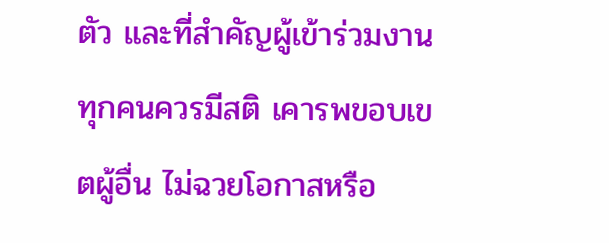ตัว และที่สำคัญผู้เข้าร่วมงานทุกคนควรมีสติ เคารพขอบเขตผู้อื่น ไม่ฉวยโอกาสหรือ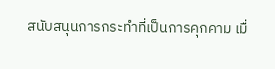สนับสนุนการกระทำที่เป็นการคุกคาม เมื่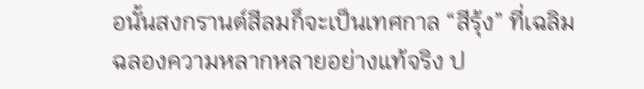อนั้นสงกรานต์สีลมก็จะเป็นเทศกาล “สีรุ้ง” ที่เฉลิมฉลองความหลากหลายอย่างแท้จริง ป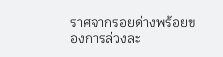ราศจากรอยด่างพร้อยของการล่วงละ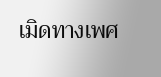เมิดทางเพศ